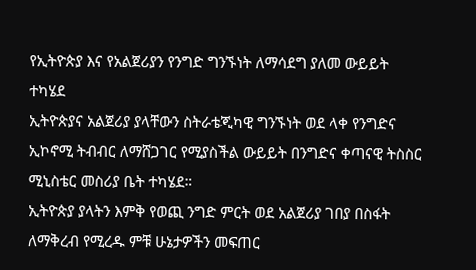የኢትዮጵያ እና የአልጀሪያን የንግድ ግንኙነት ለማሳደግ ያለመ ውይይት ተካሄደ
ኢትዮጵያና አልጀሪያ ያላቸውን ስትራቴጂካዊ ግንኙነት ወደ ላቀ የንግድና ኢኮኖሚ ትብብር ለማሸጋገር የሚያስችል ውይይት በንግድና ቀጣናዊ ትስስር ሚኒስቴር መስሪያ ቤት ተካሄደ።
ኢትዮጵያ ያላትን እምቅ የወጪ ንግድ ምርት ወደ አልጀሪያ ገበያ በስፋት ለማቅረብ የሚረዱ ምቹ ሁኔታዎችን መፍጠር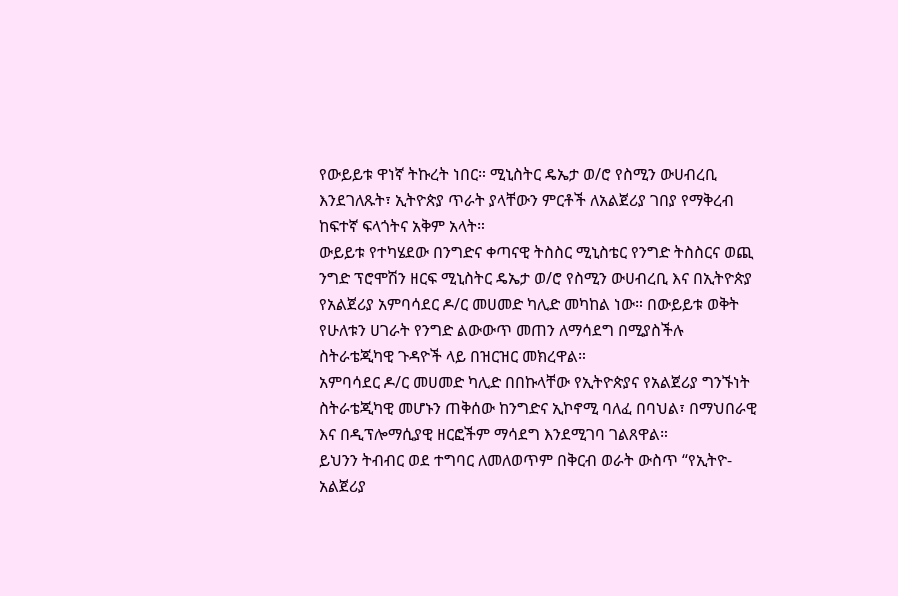የውይይቱ ዋነኛ ትኩረት ነበር። ሚኒስትር ዴኤታ ወ/ሮ የስሚን ውሀብረቢ እንደገለጹት፣ ኢትዮጵያ ጥራት ያላቸውን ምርቶች ለአልጀሪያ ገበያ የማቅረብ ከፍተኛ ፍላጎትና አቅም አላት።
ውይይቱ የተካሄደው በንግድና ቀጣናዊ ትስስር ሚኒስቴር የንግድ ትስስርና ወጪ ንግድ ፕሮሞሽን ዘርፍ ሚኒስትር ዴኤታ ወ/ሮ የስሚን ውሀብረቢ እና በኢትዮጵያ የአልጀሪያ አምባሳደር ዶ/ር መሀመድ ካሊድ መካከል ነው። በውይይቱ ወቅት የሁለቱን ሀገራት የንግድ ልውውጥ መጠን ለማሳደግ በሚያስችሉ ስትራቴጂካዊ ጉዳዮች ላይ በዝርዝር መክረዋል።
አምባሳደር ዶ/ር መሀመድ ካሊድ በበኩላቸው የኢትዮጵያና የአልጀሪያ ግንኙነት ስትራቴጂካዊ መሆኑን ጠቅሰው ከንግድና ኢኮኖሚ ባለፈ በባህል፣ በማህበራዊ እና በዲፕሎማሲያዊ ዘርፎችም ማሳደግ እንደሚገባ ገልጸዋል።
ይህንን ትብብር ወደ ተግባር ለመለወጥም በቅርብ ወራት ውስጥ “የኢትዮ-አልጀሪያ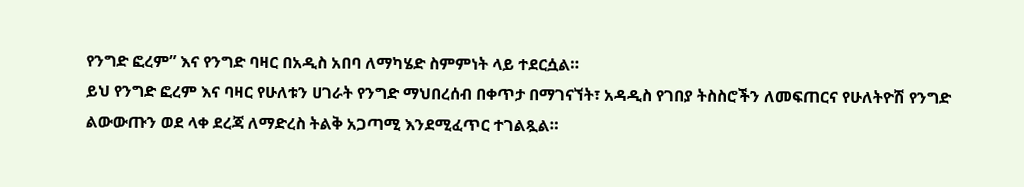የንግድ ፎረም” እና የንግድ ባዛር በአዲስ አበባ ለማካሄድ ስምምነት ላይ ተደርሷል።
ይህ የንግድ ፎረም እና ባዛር የሁለቱን ሀገራት የንግድ ማህበረሰብ በቀጥታ በማገናኘት፣ አዳዲስ የገበያ ትስስሮችን ለመፍጠርና የሁለትዮሽ የንግድ ልውውጡን ወደ ላቀ ደረጃ ለማድረስ ትልቅ አጋጣሚ እንደሚፈጥር ተገልጿል።